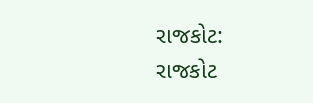રાજકોટ: રાજકોટ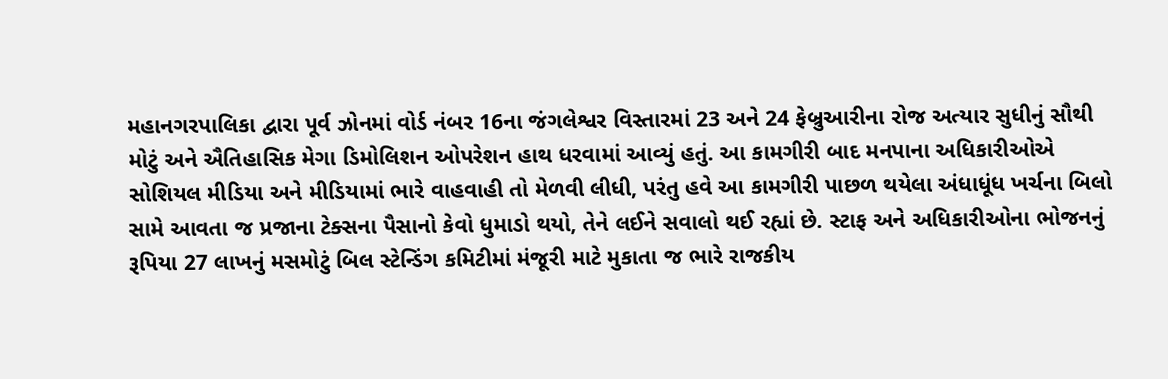મહાનગરપાલિકા દ્વારા પૂર્વ ઝોનમાં વોર્ડ નંબર 16ના જંગલેશ્વર વિસ્તારમાં 23 અને 24 ફેબ્રુઆરીના રોજ અત્યાર સુધીનું સૌથી મોટું અને ઐતિહાસિક મેગા ડિમોલિશન ઓપરેશન હાથ ધરવામાં આવ્યું હતું. આ કામગીરી બાદ મનપાના અધિકારીઓએ સોશિયલ મીડિયા અને મીડિયામાં ભારે વાહવાહી તો મેળવી લીધી, પરંતુ હવે આ કામગીરી પાછળ થયેલા અંધાધૂંધ ખર્ચના બિલો સામે આવતા જ પ્રજાના ટેક્સના પૈસાનો કેવો ધુમાડો થયો, તેને લઈને સવાલો થઈ રહ્યાં છે. સ્ટાફ અને અધિકારીઓના ભોજનનું રૂપિયા 27 લાખનું મસમોટું બિલ સ્ટેન્ડિંગ કમિટીમાં મંજૂરી માટે મુકાતા જ ભારે રાજકીય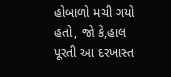હોબાળો મચી ગયો હતો, જો કે,હાલ પૂરતી આ દરખાસ્ત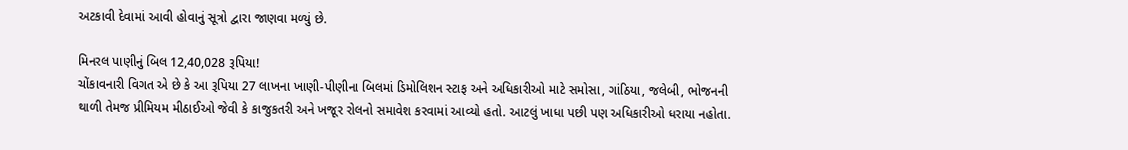અટકાવી દેવામાં આવી હોવાનું સૂત્રો દ્વારા જાણવા મળ્યું છે.

મિનરલ પાણીનું બિલ 12,40,028 રૂપિયા!
ચોંકાવનારી વિગત એ છે કે આ રૂપિયા 27 લાખના ખાણી-પીણીના બિલમાં ડિમોલિશન સ્ટાફ અને અધિકારીઓ માટે સમોસા, ગાંઠિયા, જલેબી, ભોજનની થાળી તેમજ પ્રીમિયમ મીઠાઈઓ જેવી કે કાજુકતરી અને ખજૂર રોલનો સમાવેશ કરવામાં આવ્યો હતો. આટલું ખાધા પછી પણ અધિકારીઓ ધરાયા નહોતા.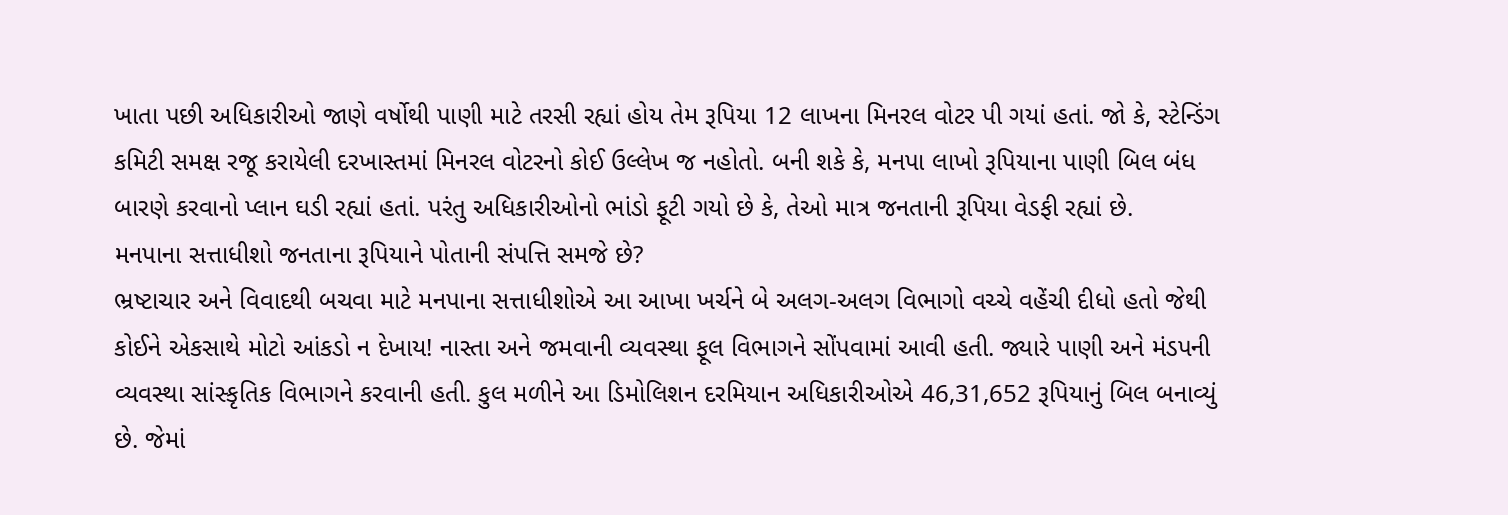ખાતા પછી અધિકારીઓ જાણે વર્ષોથી પાણી માટે તરસી રહ્યાં હોય તેમ રૂપિયા 12 લાખના મિનરલ વોટર પી ગયાં હતાં. જો કે, સ્ટેન્ડિંગ કમિટી સમક્ષ રજૂ કરાયેલી દરખાસ્તમાં મિનરલ વોટરનો કોઈ ઉલ્લેખ જ નહોતો. બની શકે કે, મનપા લાખો રૂપિયાના પાણી બિલ બંધ બારણે કરવાનો પ્લાન ઘડી રહ્યાં હતાં. પરંતુ અધિકારીઓનો ભાંડો ફૂટી ગયો છે કે, તેઓ માત્ર જનતાની રૂપિયા વેડફી રહ્યાં છે.
મનપાના સત્તાધીશો જનતાના રૂપિયાને પોતાની સંપત્તિ સમજે છે?
ભ્રષ્ટાચાર અને વિવાદથી બચવા માટે મનપાના સત્તાધીશોએ આ આખા ખર્ચને બે અલગ-અલગ વિભાગો વચ્ચે વહેંચી દીધો હતો જેથી કોઈને એકસાથે મોટો આંકડો ન દેખાય! નાસ્તા અને જમવાની વ્યવસ્થા ફૂલ વિભાગને સોંપવામાં આવી હતી. જ્યારે પાણી અને મંડપની વ્યવસ્થા સાંસ્કૃતિક વિભાગને કરવાની હતી. કુલ મળીને આ ડિમોલિશન દરમિયાન અધિકારીઓએ 46,31,652 રૂપિયાનું બિલ બનાવ્યું છે. જેમાં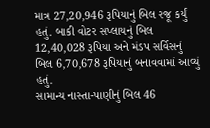માત્ર 27,20,946 રૂપિયાનું બિલ રજૂ કર્યું હતું. બાકી વોટર સપ્લાયનું બિલ 12,40,028 રૂપિયા અને મંડપ સર્વિસનું બિલ 6,70,678 રૂપિયાનું બનાવવામાં આવ્યું હતું.
સામાન્ય નાસ્તા-પાણીનું બિલ 46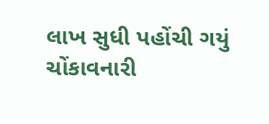લાખ સુધી પહોંચી ગયું
ચોંકાવનારી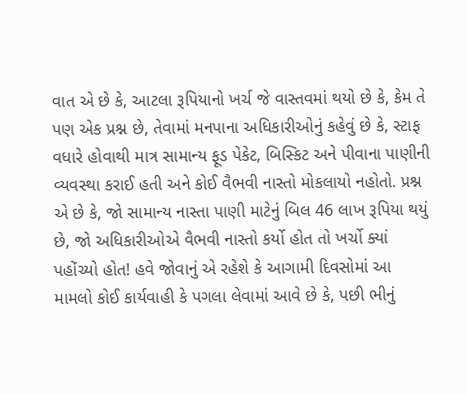વાત એ છે કે, આટલા રૂપિયાનો ખર્ચ જે વાસ્તવમાં થયો છે કે, કેમ તે પણ એક પ્રશ્ન છે, તેવામાં મનપાના અધિકારીઓનું કહેવું છે કે, સ્ટાફ વધારે હોવાથી માત્ર સામાન્ય ફૂડ પેકેટ, બિસ્કિટ અને પીવાના પાણીની વ્યવસ્થા કરાઈ હતી અને કોઈ વૈભવી નાસ્તો મોકલાયો નહોતો. પ્રશ્ન એ છે કે, જો સામાન્ય નાસ્તા પાણી માટેનું બિલ 46 લાખ રૂપિયા થયું છે, જો અધિકારીઓએ વૈભવી નાસ્તો કર્યો હોત તો ખર્ચો ક્યાં પહોંચ્યો હોત! હવે જોવાનું એ રહેશે કે આગામી દિવસોમાં આ મામલો કોઈ કાર્યવાહી કે પગલા લેવામાં આવે છે કે, પછી ભીનું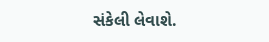સંકેલી લેવાશે.